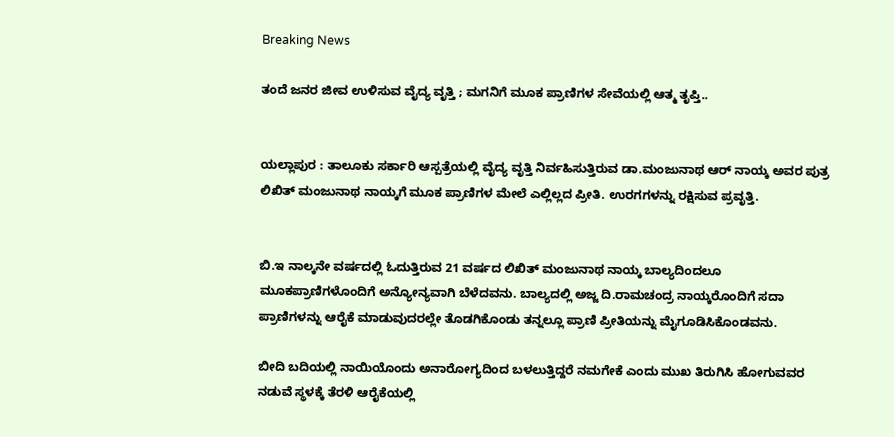Breaking News

ತಂದೆ ಜನರ ಜೀವ ಉಳಿಸುವ ವೈದ್ಯ ವೃತ್ತಿ ; ಮಗನಿಗೆ ಮೂಕ ಪ್ರಾಣಿಗಳ ಸೇವೆಯಲ್ಲಿ ಆತ್ಮ ತೃಪ್ತಿ..


ಯಲ್ಲಾಪುರ : ತಾಲೂಕು ಸರ್ಕಾರಿ ಆಸ್ಪತ್ರೆಯಲ್ಲಿ ವೈದ್ಯ ವೃತ್ತಿ ನಿರ್ವಹಿಸುತ್ತಿರುವ ಡಾ.ಮಂಜುನಾಥ ಆರ್ ನಾಯ್ಕ ಅವರ ಪುತ್ರ ಲಿಖಿತ್ ಮಂಜುನಾಥ ನಾಯ್ಕಗೆ ಮೂಕ ಪ್ರಾಣಿಗಳ ಮೇಲೆ ಎಲ್ಲಿಲ್ಲದ ಪ್ರೀತಿ. ಉರಗಗಳನ್ನು ರಕ್ಷಿಸುವ ಪ್ರವೃತ್ತಿ.


ಬಿ.ಇ ನಾಲ್ಕನೇ ವರ್ಷದಲ್ಲಿ ಓದುತ್ತಿರುವ 21 ವರ್ಷದ ಲಿಖಿತ್ ಮಂಜುನಾಥ ನಾಯ್ಕ ಬಾಲ್ಯದಿಂದಲೂ ಮೂಕಪ್ರಾಣಿಗಳೊಂದಿಗೆ ಅನ್ಯೋನ್ಯವಾಗಿ ಬೆಳೆದವನು. ಬಾಲ್ಯದಲ್ಲಿ ಅಜ್ಜ ದಿ.ರಾಮಚಂದ್ರ ನಾಯ್ಕರೊಂದಿಗೆ ಸದಾ ಪ್ರಾಣಿಗಳನ್ನು ಆರೈಕೆ ಮಾಡುವುದರಲ್ಲೇ ತೊಡಗಿಕೊಂಡು ತನ್ನಲ್ಲೂ ಪ್ರಾಣಿ ಪ್ರೀತಿಯನ್ನು ಮೈಗೂಡಿಸಿಕೊಂಡವನು.

ಬೀದಿ ಬದಿಯಲ್ಲಿ ನಾಯಿಯೊಂದು ಅನಾರೋಗ್ಯದಿಂದ ಬಳಲುತ್ತಿದ್ದರೆ ನಮಗೇಕೆ ಎಂದು ಮುಖ ತಿರುಗಿಸಿ ಹೋಗುವವರ ನಡುವೆ ಸ್ಥಳಕ್ಕೆ ತೆರಳಿ ಆರೈಕೆಯಲ್ಲಿ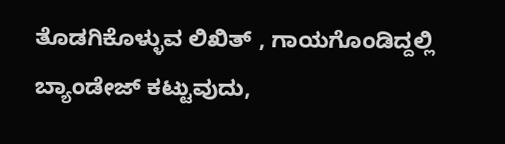ತೊಡಗಿಕೊಳ್ಳುವ ಲಿಖಿತ್ , ಗಾಯಗೊಂಡಿದ್ದಲ್ಲಿ ಬ್ಯಾಂಡೇಜ್ ಕಟ್ಟುವುದು,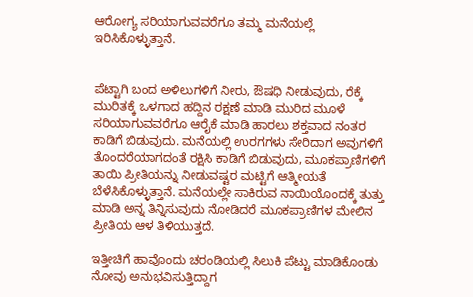ಆರೋಗ್ಯ ಸರಿಯಾಗುವವರೆಗೂ ತಮ್ಮ ಮನೆಯಲ್ಲೆ ಇರಿಸಿಕೊಳ್ಳುತ್ತಾನೆ.


ಪೆಟ್ಟಾಗಿ ಬಂದ ಅಳಿಲುಗಳಿಗೆ ನೀರು, ಔಷಧಿ ನೀಡುವುದು, ರೆಕ್ಕೆ ಮುರಿತಕ್ಕೆ ಒಳಗಾದ ಹದ್ದಿನ ರಕ್ಷಣೆ ಮಾಡಿ ಮುರಿದ ಮೂಳೆ ಸರಿಯಾಗುವವರೆಗೂ ಆರೈಕೆ ಮಾಡಿ ಹಾರಲು ಶಕ್ತವಾದ ನಂತರ ಕಾಡಿಗೆ ಬಿಡುವುದು. ಮನೆಯಲ್ಲಿ ಉರಗಗಳು ಸೇರಿದಾಗ ಅವುಗಳಿಗೆ ತೊಂದರೆಯಾಗದಂತೆ ರಕ್ಷಿಸಿ ಕಾಡಿಗೆ ಬಿಡುವುದು, ಮೂಕಪ್ರಾಣಿಗಳಿಗೆ ತಾಯಿ ಪ್ರೀತಿಯನ್ನು ನೀಡುವಷ್ಟರ ಮಟ್ಟಿಗೆ ಆತ್ಮೀಯತೆ ಬೆಳೆಸಿಕೊಳ್ಳುತ್ತಾನೆ. ಮನೆಯಲ್ಲೇ ಸಾಕಿರುವ ನಾಯಿಯೊಂದಕ್ಕೆ ತುತ್ತು ಮಾಡಿ ಅನ್ನ ತಿನ್ನಿಸುವುದು ನೋಡಿದರೆ ಮೂಕಪ್ರಾಣಿಗಳ ಮೇಲಿನ ಪ್ರೀತಿಯ ಆಳ ತಿಳಿಯುತ್ತದೆ.

ಇತ್ತೀಚಿಗೆ ಹಾವೊಂದು ಚರಂಡಿಯಲ್ಲಿ ಸಿಲುಕಿ ಪೆಟ್ಟು ಮಾಡಿಕೊಂಡು ನೋವು ಅನುಭವಿಸುತ್ತಿದ್ದಾಗ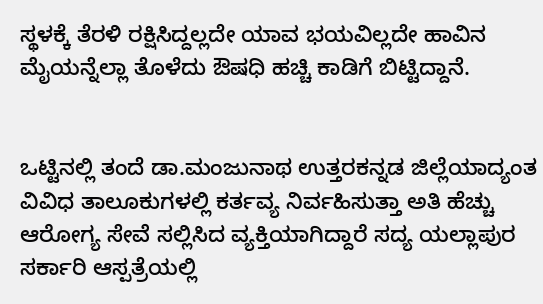ಸ್ಥಳಕ್ಕೆ ತೆರಳಿ ರಕ್ಷಿಸಿದ್ದಲ್ಲದೇ ಯಾವ ಭಯವಿಲ್ಲದೇ ಹಾವಿನ ಮೈಯನ್ನೆಲ್ಲಾ ತೊಳೆದು ಔಷಧಿ ಹಚ್ಚಿ ಕಾಡಿಗೆ ಬಿಟ್ಟಿದ್ದಾನೆ.


ಒಟ್ಟಿನಲ್ಲಿ ತಂದೆ ಡಾ.ಮಂಜುನಾಥ ಉತ್ತರಕನ್ನಡ ಜಿಲ್ಲೆಯಾದ್ಯಂತ ವಿವಿಧ ತಾಲೂಕುಗಳಲ್ಲಿ ಕರ್ತವ್ಯ ನಿರ್ವಹಿಸುತ್ತಾ ಅತಿ ಹೆಚ್ಚು ಆರೋಗ್ಯ ಸೇವೆ ಸಲ್ಲಿಸಿದ ವ್ಯಕ್ತಿಯಾಗಿದ್ದಾರೆ ಸದ್ಯ ಯಲ್ಲಾಪುರ ಸರ್ಕಾರಿ ಆಸ್ಪತ್ರೆಯಲ್ಲಿ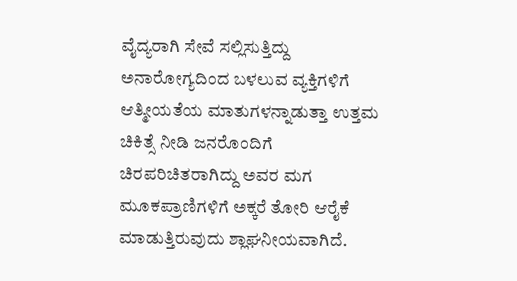ವೈದ್ಯರಾಗಿ ಸೇವೆ ಸಲ್ಲಿಸುತ್ತಿದ್ದು ಅನಾರೋಗ್ಯದಿಂದ ಬಳಲುವ ವ್ಯಕ್ತಿಗಳಿಗೆ ಆತ್ಮೀಯತೆಯ ಮಾತುಗಳನ್ನಾಡುತ್ತಾ ಉತ್ತಮ ಚಿಕಿತ್ಸೆ ನೀಡಿ ಜನರೊಂದಿಗೆ ಚಿರಪರಿಚಿತರಾಗಿದ್ದು ಅವರ ಮಗ ಮೂಕಪ್ರಾಣಿಗಳಿಗೆ ಅಕ್ಕರೆ ತೋರಿ ಆರೈಕೆ ಮಾಡುತ್ತಿರುವುದು ಶ್ಲಾಘನೀಯವಾಗಿದೆ.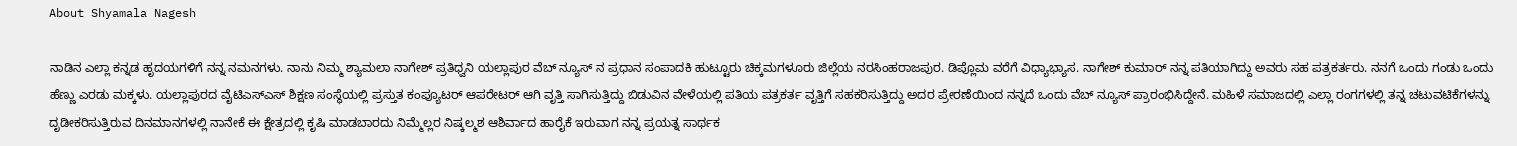About Shyamala Nagesh

ನಾಡಿನ ಎಲ್ಲಾ ಕನ್ನಡ ಹೃದಯಗಳಿಗೆ ನನ್ನ ನಮನಗಳು. ನಾನು ನಿಮ್ಮ ಶ್ಯಾಮಲಾ ನಾಗೇಶ್ ಪ್ರತಿಧ್ವನಿ ಯಲ್ಲಾಪುರ ವೆಬ್ ನ್ಯೂಸ್ ನ ಪ್ರಧಾನ ಸಂಪಾದಕಿ ಹುಟ್ಟೂರು ಚಿಕ್ಕಮಗಳೂರು ಜಿಲ್ಲೆಯ ನರಸಿಂಹರಾಜಪುರ. ಡಿಪ್ಲೊಮ ವರೆಗೆ ವಿಧ್ಯಾಭ್ಯಾಸ. ನಾಗೇಶ್ ಕುಮಾರ್ ನನ್ನ ಪತಿಯಾಗಿದ್ದು ಅವರು ಸಹ ಪತ್ರಕರ್ತರು. ನನಗೆ ಒಂದು ಗಂಡು ಒಂದು ಹೆಣ್ಣು ಎರಡು ಮಕ್ಕಳು. ಯಲ್ಲಾಪುರದ ವೈಟಿಎಸ್ಎಸ್ ಶಿಕ್ಷಣ ಸಂಸ್ಥೆಯಲ್ಲಿ ಪ್ರಸ್ತುತ ಕಂಪ್ಯೂಟರ್ ಆಪರೇಟರ್ ಆಗಿ ವೃತ್ತಿ ಸಾಗಿಸುತ್ತಿದ್ದು ಬಿಡುವಿನ ವೇಳೆಯಲ್ಲಿ ಪತಿಯ ಪತ್ರಕರ್ತ ವೃತ್ತಿಗೆ ಸಹಕರಿಸುತ್ತಿದ್ದು ಅದರ ಪ್ರೇರಣೆಯಿಂದ ನನ್ನದೆ ಒಂದು ವೆಬ್ ನ್ಯೂಸ್ ಪ್ರಾರಂಭಿಸಿದ್ದೇನೆ. ಮಹಿಳೆ ಸಮಾಜದಲ್ಲಿ ಎಲ್ಲಾ ರಂಗಗಳಲ್ಲಿ ತನ್ನ ಚಟುವಟಿಕೆಗಳನ್ನು ದೃಡೀಕರಿಸುತ್ತಿರುವ ದಿನಮಾನಗಳಲ್ಲಿ ನಾನೇಕೆ ಈ ಕ್ಷೇತ್ರದಲ್ಲಿ ಕೃಷಿ ಮಾಡಬಾರದು ನಿಮ್ಮೆಲ್ಲರ ನಿಷ್ಕಲ್ಮಶ ಆಶಿರ್ವಾದ ಹಾರೈಕೆ ಇರುವಾಗ ನನ್ನ ಪ್ರಯತ್ನ ಸಾರ್ಥಕ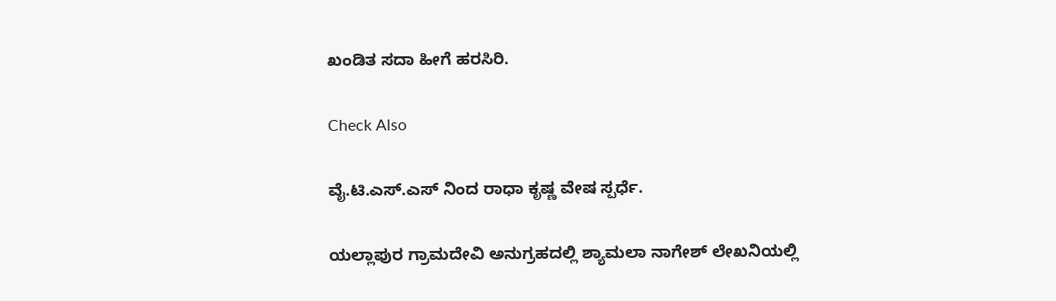ಖಂಡಿತ ಸದಾ ಹೀಗೆ ಹರಸಿರಿ.

Check Also

ವೈ.ಟಿ.ಎಸ್‌.ಎಸ್ ನಿಂದ ರಾಧಾ ಕೃಷ್ಣ ವೇಷ ಸ್ಪರ್ಧೆ.

ಯಲ್ಲಾಪುರ ಗ್ರಾಮದೇವಿ ಅನುಗ್ರಹದಲ್ಲಿ ಶ್ಯಾಮಲಾ ನಾಗೇಶ್ ಲೇಖನಿಯಲ್ಲಿ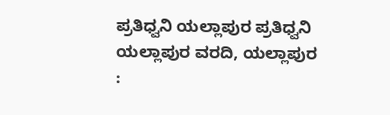ಪ್ರತಿಧ್ವನಿ ಯಲ್ಲಾಪುರ ಪ್ರತಿಧ್ವನಿ ಯಲ್ಲಾಪುರ ವರದಿ, ಯಲ್ಲಾಪುರ :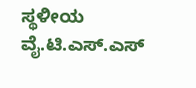ಸ್ಥಳೀಯ ವೈ.ಟಿ.ಎಸ್.ಎಸ್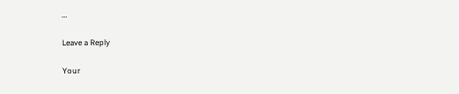…

Leave a Reply

Your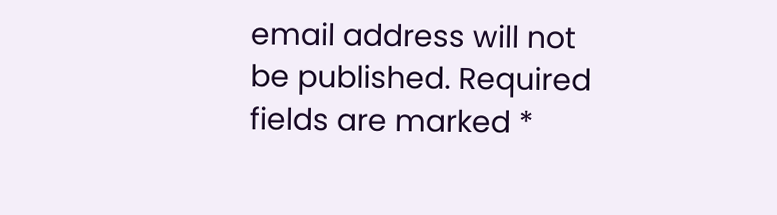email address will not be published. Required fields are marked *